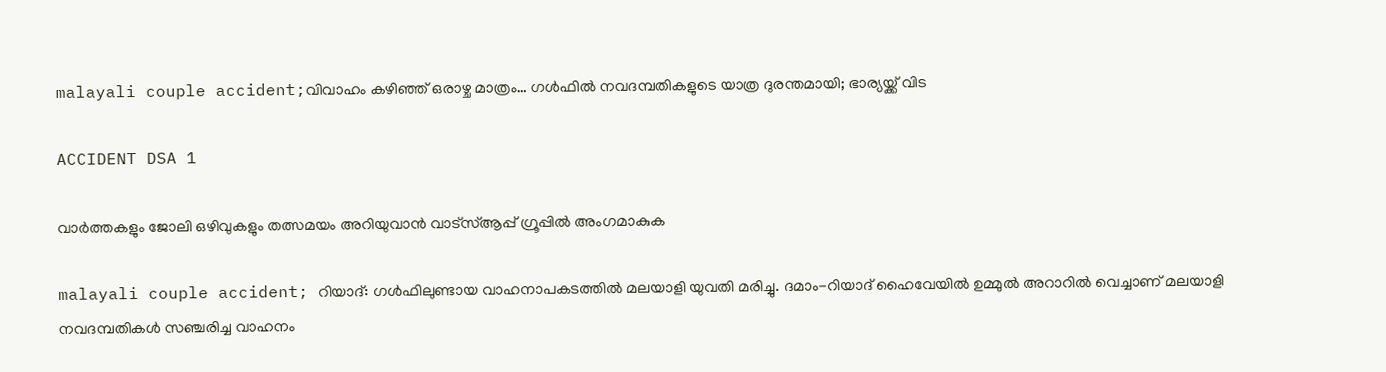malayali couple accident;വിവാഹം കഴിഞ്ഞ് ഒരാഴ്ച മാത്രം… ഗൾഫിൽ നവദമ്പതികളുടെ യാത്ര ദുരന്തമായി; ഭാര്യയ്ക്ക് വിട

ACCIDENT DSA 1

വാർത്തകളും ജോലി ഒഴിവുകളും തത്സമയം അറിയുവാൻ വാട്സ്ആപ്പ് ഗ്രൂപ്പിൽ അംഗമാകുക

malayali couple accident; റിയാദ്: ഗൾഫിലുണ്ടായ വാഹനാപകടത്തിൽ മലയാളി യുവതി മരിച്ചു. ദമാം-റിയാദ് ഹൈവേയിൽ ഉമ്മുൽ അറാറിൽ വെച്ചാണ് മലയാളി നവദമ്പതികൾ സഞ്ചരിച്ച വാഹനം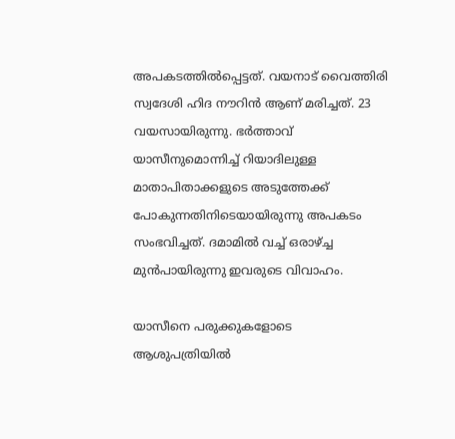അപകടത്തിൽപ്പെട്ടത്. വയനാട് വൈത്തിരി സ്വദേശി ഹിദ നൗറിൻ ആണ് മരിച്ചത്. 23 വയസായിരുന്നു. ഭർത്താവ് യാസീനുമൊന്നിച്ച് റിയാദിലുള്ള മാതാപിതാക്കളുടെ അടുത്തേക്ക് പോകുന്നതിനിടെയായിരുന്നു അപകടം സംഭവിച്ചത്. ദമാമിൽ വച്ച് ഒരാഴ്ച്ച മുൻപായിരുന്നു ഇവരുടെ വിവാഹം.

യാസീനെ പരുക്കുകളോടെ ആശുപത്രിയിൽ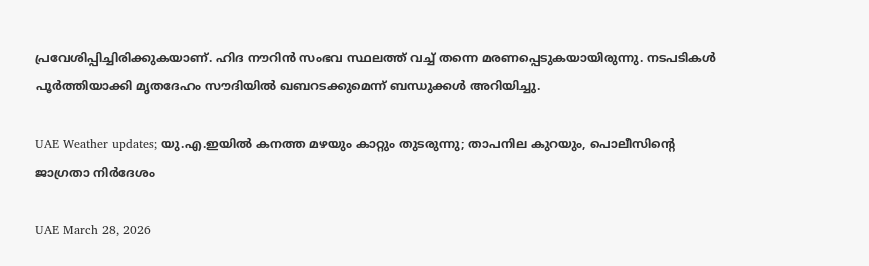പ്രവേശിപ്പിച്ചിരിക്കുകയാണ്. ഹിദ നൗറിൻ സംഭവ സ്ഥലത്ത് വച്ച് തന്നെ മരണപ്പെടുകയായിരുന്നു. നടപടികൾ പൂർത്തിയാക്കി മൃതദേഹം സൗദിയിൽ ഖബറടക്കുമെന്ന് ബന്ധുക്കൾ അറിയിച്ചു.

UAE Weather updates; യു.എ.ഇയിൽ കനത്ത മഴയും കാറ്റും തുടരുന്നു; താപനില കുറയും, പൊലീസിന്റെ ജാഗ്രതാ നിർദേശം

UAE March 28, 2026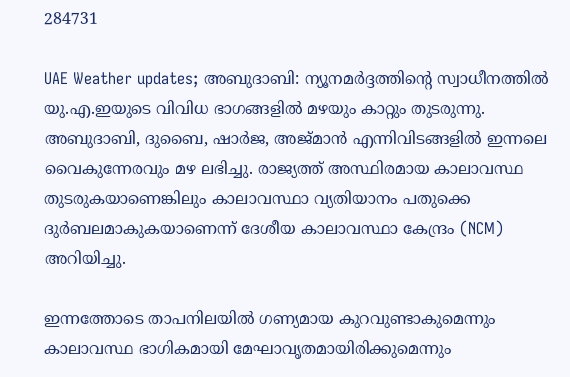284731

UAE Weather updates; അബുദാബി: ന്യൂനമർദ്ദത്തിന്റെ സ്വാധീനത്തിൽ യു.എ.ഇയുടെ വിവിധ ഭാഗങ്ങളിൽ മഴയും കാറ്റും തുടരുന്നു. അബുദാബി, ദുബൈ, ഷാർജ, അജ്മാൻ എന്നിവിടങ്ങളിൽ ഇന്നലെ വൈകുന്നേരവും മഴ ലഭിച്ചു. രാജ്യത്ത് അസ്ഥിരമായ കാലാവസ്ഥ തുടരുകയാണെങ്കിലും കാലാവസ്ഥാ വ്യതിയാനം പതുക്കെ ദുർബലമാകുകയാണെന്ന് ദേശീയ കാലാവസ്ഥാ കേന്ദ്രം (NCM) അറിയിച്ചു.

ഇന്നത്തോടെ താപനിലയിൽ ഗണ്യമായ കുറവുണ്ടാകുമെന്നും കാലാവസ്ഥ ഭാഗികമായി മേഘാവൃതമായിരിക്കുമെന്നും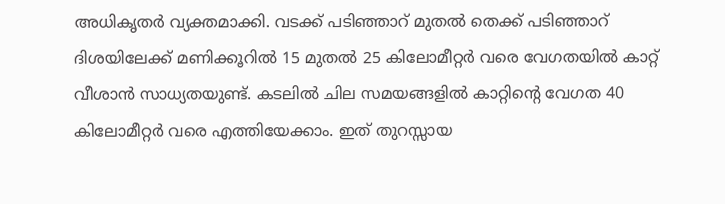അധികൃതർ വ്യക്തമാക്കി. വടക്ക് പടിഞ്ഞാറ് മുതൽ തെക്ക് പടിഞ്ഞാറ് ദിശയിലേക്ക് മണിക്കൂറിൽ 15 മുതൽ 25 കിലോമീറ്റർ വരെ വേഗതയിൽ കാറ്റ് വീശാൻ സാധ്യതയുണ്ട്. കടലിൽ ചില സമയങ്ങളിൽ കാറ്റിന്റെ വേഗത 40 കിലോമീറ്റർ വരെ എത്തിയേക്കാം. ഇത് തുറസ്സായ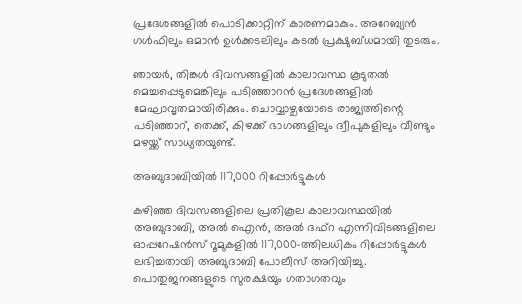പ്രദേശങ്ങളിൽ പൊടിക്കാറ്റിന് കാരണമാകും. അറേബ്യൻ ഗൾഫിലും ഒമാൻ ഉൾക്കടലിലും കടൽ പ്രക്ഷുബ്ധമായി തുടരും.

ഞായർ, തിങ്കൾ ദിവസങ്ങളിൽ കാലാവസ്ഥ കൂടുതൽ മെച്ചപ്പെടുമെങ്കിലും പടിഞ്ഞാറൻ പ്രദേശങ്ങളിൽ മേഘാവൃതമായിരിക്കും. ചൊവ്വാഴ്ചയോടെ രാജ്യത്തിന്റെ പടിഞ്ഞാറ്, തെക്ക്, കിഴക്ക് ഭാഗങ്ങളിലും ദ്വീപുകളിലും വീണ്ടും മഴയ്ക്ക് സാധ്യതയുണ്ട്.

അബുദാബിയിൽ 117,000 റിപ്പോർട്ടുകൾ

കഴിഞ്ഞ ദിവസങ്ങളിലെ പ്രതികൂല കാലാവസ്ഥയിൽ അബുദാബി, അൽ ഐൻ, അൽ ദഫ്റ എന്നിവിടങ്ങളിലെ ഓപ്പറേഷൻസ് റൂമുകളിൽ 117,000-ത്തിലധികം റിപ്പോർട്ടുകൾ ലഭിച്ചതായി അബുദാബി പോലീസ് അറിയിച്ചു. പൊതുജനങ്ങളുടെ സുരക്ഷയും ഗതാഗതവും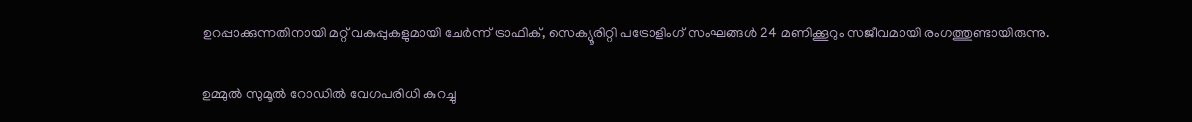ഉറപ്പാക്കുന്നതിനായി മറ്റ് വകുപ്പുകളുമായി ചേർന്ന് ട്രാഫിക്, സെക്യൂരിറ്റി പട്രോളിംഗ് സംഘങ്ങൾ 24 മണിക്കൂറും സജീവമായി രംഗത്തുണ്ടായിരുന്നു.

ഉമ്മുൽ സുമൂൽ റോഡിൽ വേഗപരിധി കുറച്ചു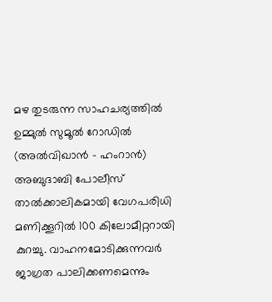മഴ തുടരുന്ന സാഹചര്യത്തിൽ ഉമ്മുൽ സുമൂൽ റോഡിൽ (അൽവിഖാൻ – ഹംറാൻ) അബുദാബി പോലീസ് താൽക്കാലികമായി വേഗപരിധി മണിക്കൂറിൽ 100 കിലോമീറ്ററായി കുറച്ചു. വാഹനമോടിക്കുന്നവർ ജാഗ്രത പാലിക്കണമെന്നും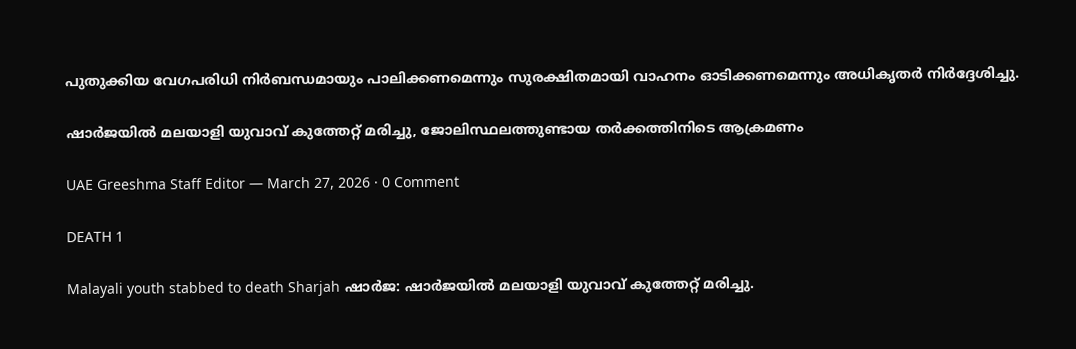പുതുക്കിയ വേഗപരിധി നിർബന്ധമായും പാലിക്കണമെന്നും സുരക്ഷിതമായി വാഹനം ഓടിക്കണമെന്നും അധികൃതർ നിർദ്ദേശിച്ചു.

ഷാർജയിൽ മലയാളി യുവാവ് കുത്തേറ്റ് മരിച്ചു, ജോലിസ്ഥലത്തുണ്ടായ തർക്കത്തിനിടെ ആക്രമണം

UAE Greeshma Staff Editor — March 27, 2026 · 0 Comment

DEATH 1

Malayali youth stabbed to death Sharjah ഷാർജ: ഷാർജയിൽ മലയാളി യുവാവ് കുത്തേറ്റ് മരിച്ചു.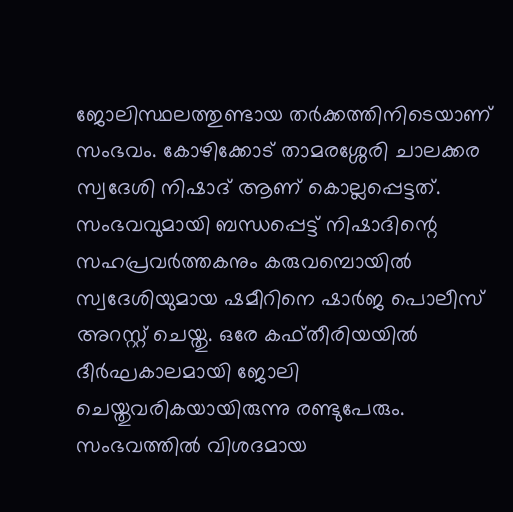ജോലിസ്ഥലത്തുണ്ടായ തർക്കത്തിനിടെയാണ് സംഭവം. കോഴിക്കോട് താമരശ്ശേരി ചാലക്കര സ്വദേശി നിഷാദ് ആണ് കൊല്ലപ്പെട്ടത്. സംഭവവുമായി ബന്ധപ്പെട്ട് നിഷാദിന്റെ സഹപ്രവർത്തകനും കരുവമ്പൊയിൽ സ്വദേശിയുമായ ഷമീറിനെ ഷാർജ പൊലീസ് അറസ്റ്റ് ചെയ്തു. ഒരേ കഫ്തീരിയയിൽ ദീർഘകാലമായി ജോലി ചെയ്തുവരികയായിരുന്നു രണ്ടുപേരും. സംഭവത്തിൽ വിശദമായ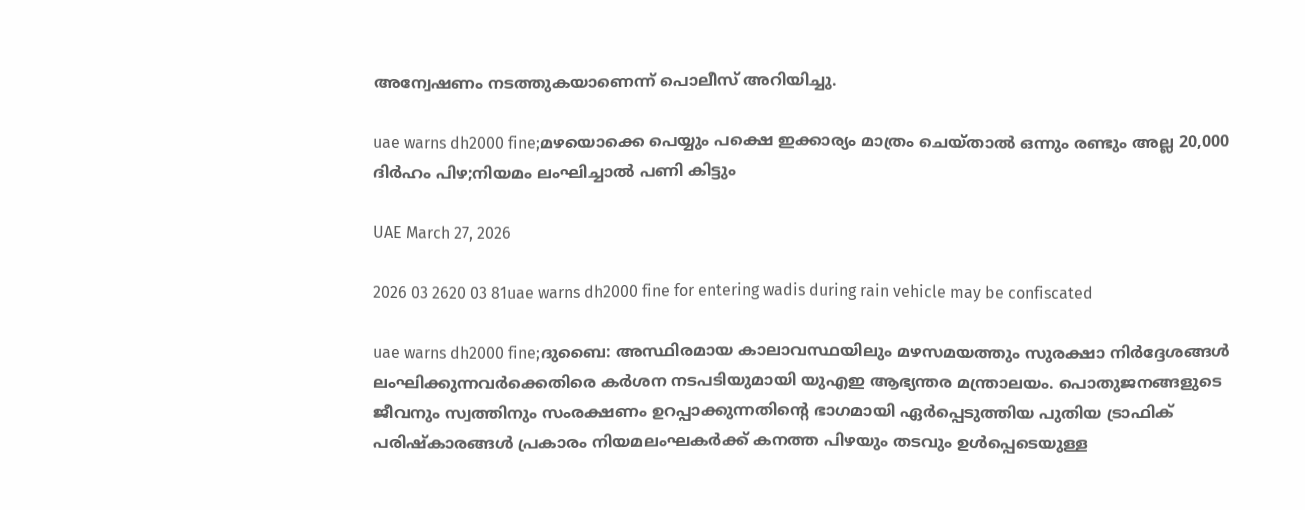അന്വേഷണം നടത്തുകയാണെന്ന് പൊലീസ് അറിയിച്ചു.

uae warns dh2000 fine;മഴയൊക്കെ പെയ്യും പക്ഷെ ഇക്കാര്യം മാത്രം ചെയ്താൽ ഒന്നും രണ്ടും അല്ല 20,000 ദിർഹം പിഴ;നിയമം ലംഘിച്ചാൽ പണി കിട്ടും

UAE March 27, 2026

2026 03 2620 03 81uae warns dh2000 fine for entering wadis during rain vehicle may be confiscated

uae warns dh2000 fine;ദുബൈ: അസ്ഥിരമായ കാലാവസ്ഥയിലും മഴസമയത്തും സുരക്ഷാ നിർദ്ദേശങ്ങൾ ലംഘിക്കുന്നവർക്കെതിരെ കർശന നടപടിയുമായി യുഎഇ ആഭ്യന്തര മന്ത്രാലയം. പൊതുജനങ്ങളുടെ ജീവനും സ്വത്തിനും സംരക്ഷണം ഉറപ്പാക്കുന്നതിന്റെ ഭാഗമായി ഏർപ്പെടുത്തിയ പുതിയ ട്രാഫിക് പരിഷ്കാരങ്ങൾ പ്രകാരം നിയമലംഘകർക്ക് കനത്ത പിഴയും തടവും ഉൾപ്പെടെയുള്ള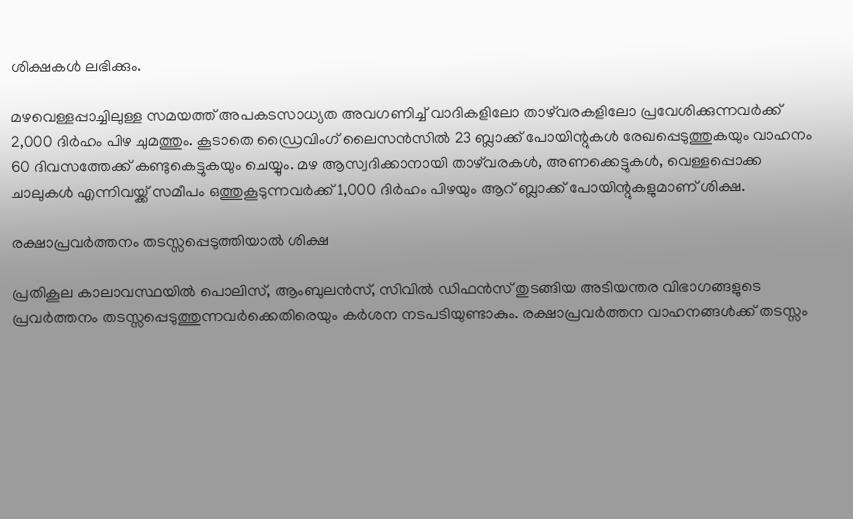ശിക്ഷകൾ ലഭിക്കും.

മഴവെള്ളപ്പാച്ചിലുള്ള സമയത്ത് അപകടസാധ്യത അവഗണിച്ച് വാദികളിലോ താഴ്‌വരകളിലോ പ്രവേശിക്കുന്നവർക്ക് 2,000 ദിർഹം പിഴ ചുമത്തും. കൂടാതെ ഡ്രൈവിംഗ് ലൈസൻസിൽ 23 ബ്ലാക്ക് പോയിന്റുകൾ രേഖപ്പെടുത്തുകയും വാഹനം 60 ദിവസത്തേക്ക് കണ്ടുകെട്ടുകയും ചെയ്യും. മഴ ആസ്വദിക്കാനായി താഴ്‌വരകൾ, അണക്കെട്ടുകൾ, വെള്ളപ്പൊക്ക ചാലുകൾ എന്നിവയ്ക്ക് സമീപം ഒത്തുകൂടുന്നവർക്ക് 1,000 ദിർഹം പിഴയും ആറ് ബ്ലാക്ക് പോയിന്റുകളുമാണ് ശിക്ഷ.

രക്ഷാപ്രവർത്തനം തടസ്സപ്പെടുത്തിയാൽ ശിക്ഷ

പ്രതികൂല കാലാവസ്ഥയിൽ പൊലിസ്, ആംബുലൻസ്, സിവിൽ ഡിഫൻസ് തുടങ്ങിയ അടിയന്തര വിഭാഗങ്ങളുടെ പ്രവർത്തനം തടസ്സപ്പെടുത്തുന്നവർക്കെതിരെയും കർശന നടപടിയുണ്ടാകും. രക്ഷാപ്രവർത്തന വാഹനങ്ങൾക്ക് തടസ്സം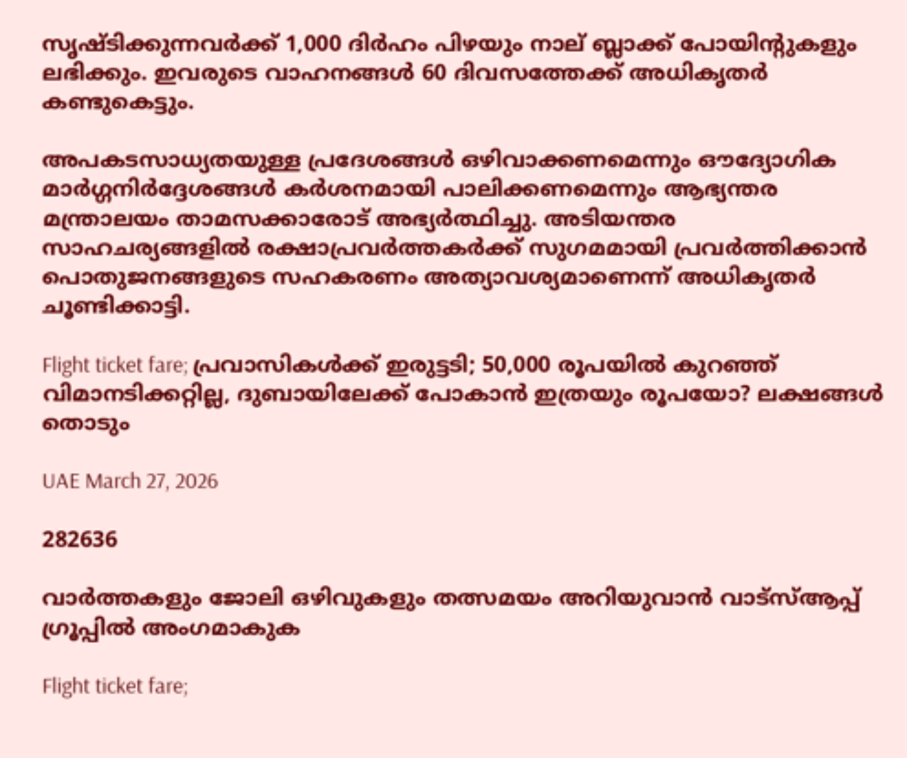സൃഷ്ടിക്കുന്നവർക്ക് 1,000 ദിർഹം പിഴയും നാല് ബ്ലാക്ക് പോയിന്റുകളും ലഭിക്കും. ഇവരുടെ വാഹനങ്ങൾ 60 ദിവസത്തേക്ക് അധികൃതർ കണ്ടുകെട്ടും.

അപകടസാധ്യതയുള്ള പ്രദേശങ്ങൾ ഒഴിവാക്കണമെന്നും ഔദ്യോഗിക മാർഗ്ഗനിർദ്ദേശങ്ങൾ കർശനമായി പാലിക്കണമെന്നും ആഭ്യന്തര മന്ത്രാലയം താമസക്കാരോട് അഭ്യർത്ഥിച്ചു. അടിയന്തര സാഹചര്യങ്ങളിൽ രക്ഷാപ്രവർത്തകർക്ക് സുഗമമായി പ്രവർത്തിക്കാൻ പൊതുജനങ്ങളുടെ സഹകരണം അത്യാവശ്യമാണെന്ന് അധികൃതർ ചൂണ്ടിക്കാട്ടി.

Flight ticket fare; പ്രവാസികൾക്ക് ഇരുട്ടടി; 50,000 രൂപയിൽ കുറഞ്ഞ് വിമാനടിക്കറ്റില്ല, ദുബായിലേക്ക് പോകാൻ ഇത്രയും രൂപയോ? ലക്ഷങ്ങൾ തൊടും

UAE March 27, 2026

282636

വാർത്തകളും ജോലി ഒഴിവുകളും തത്സമയം അറിയുവാൻ വാട്സ്ആപ്പ് ഗ്രൂപ്പിൽ അംഗമാകുക

Flight ticket fare;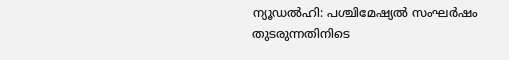ന്യൂഡൽഹി: പശ്ചിമേഷ്യൽ സംഘർഷം തുടരുന്നതിനിടെ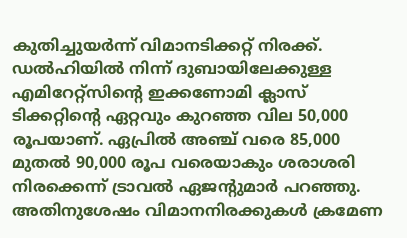കുതിച്ചുയർന്ന് വിമാനടിക്കറ്റ് നിരക്ക്. ഡൽഹിയിൽ നിന്ന് ദുബായിലേക്കുള്ള എമിറേറ്റ്‌സിന്റെ ഇക്കണോമി ക്ലാസ് ടിക്കറ്റിന്റെ ഏറ്റവും കുറഞ്ഞ വില 50,000 രൂപയാണ്. ഏപ്രിൽ അഞ്ച് വരെ 85,000 മുതൽ 90,000 രൂപ വരെയാകും ശരാശരി നിരക്കെന്ന് ട്രാവൽ ഏജന്റുമാർ പറഞ്ഞു. അതിനുശേഷം വിമാനനിരക്കുകൾ ക്രമേണ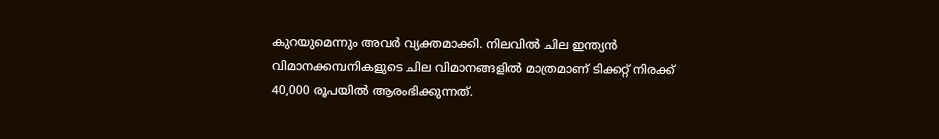കുറയുമെന്നും അവർ വ്യക്തമാക്കി. നിലവിൽ ചില ഇന്ത്യൻ വിമാനക്കമ്പനികളുടെ ചില വിമാനങ്ങളിൽ മാത്രമാണ് ടിക്കറ്റ് നിരക്ക് 40,000 രൂപയിൽ ആരംഭിക്കുന്നത്.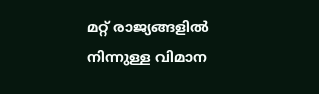മറ്റ് രാജ്യങ്ങളിൽ നിന്നുള്ള വിമാന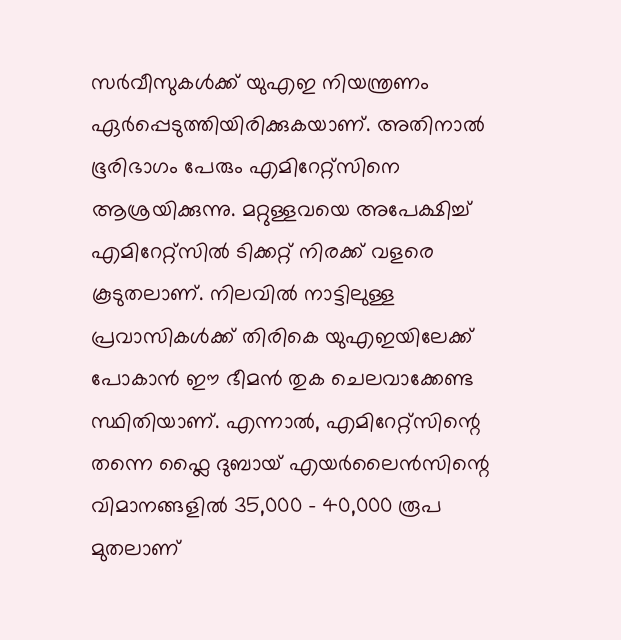സർവീസുകൾക്ക് യുഎഇ നിയന്ത്രണം ഏർപ്പെടുത്തിയിരിക്കുകയാണ്. അതിനാൽ ഭൂരിഭാഗം പേരും എമിറേറ്റ്‌സിനെ ആശ്രയിക്കുന്നു. മറ്റുള്ളവയെ അപേക്ഷിച്ച് എമിറേറ്റ്‌സിൽ ടിക്കറ്റ് നിരക്ക് വളരെ കൂടുതലാണ്. നിലവിൽ നാട്ടിലുള്ള പ്രവാസികൾക്ക് തിരികെ യുഎഇയിലേക്ക് പോകാൻ ഈ ഭീമൻ തുക ചെലവാക്കേണ്ട സ്ഥിതിയാണ്. എന്നാൽ, എമിറേറ്റ്‌സിന്റെ തന്നെ ഫ്ലൈ ദുബായ് എയർലൈൻസിന്റെ വിമാനങ്ങളിൽ 35,000 – 40,000 രൂപ മുതലാണ്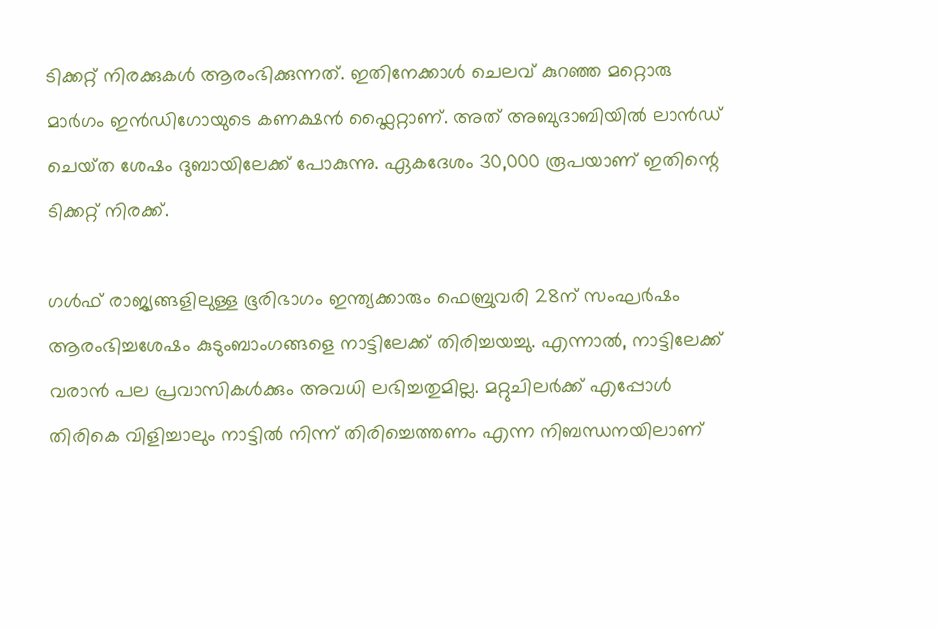ടിക്കറ്റ് നിരക്കുകൾ ആരംഭിക്കുന്നത്. ഇതിനേക്കാൾ ചെലവ് കുറഞ്ഞ മറ്റൊരു മാർഗം ഇൻഡിഗോയുടെ കണക്ഷൻ ഫ്ലൈറ്റാണ്. അത് അബുദാബിയിൽ ലാൻഡ് ചെയ്‌ത ശേഷം ദുബായിലേക്ക് പോകുന്നു. ഏകദേശം 30,000 രൂപയാണ് ഇതിന്റെ ടിക്കറ്റ് നിരക്ക്.

ഗൾഫ് രാജ്യങ്ങളിലുള്ള ഭൂരിഭാഗം ഇന്ത്യക്കാരും ഫെബ്രുവരി 28ന് സംഘർഷം ആരംഭിച്ചശേഷം കുടുംബാംഗങ്ങളെ നാട്ടിലേക്ക് തിരിച്ചയച്ചു. എന്നാൽ, നാട്ടിലേക്ക് വരാൻ പല പ്രവാസികൾക്കും അവധി ലഭിച്ചതുമില്ല. മറ്റുചിലർക്ക് എപ്പോൾ തിരികെ വിളിച്ചാലും നാട്ടിൽ നിന്ന് തിരിച്ചെത്തണം എന്ന നിബന്ധനയിലാണ്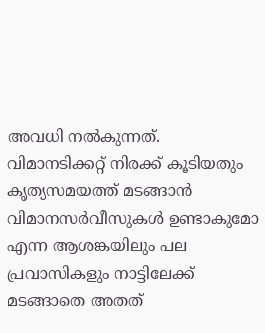അവധി നൽകുന്നത്. വിമാനടിക്കറ്റ് നിരക്ക് കൂടിയതും കൃത്യസമയത്ത് മടങ്ങാൻ വിമാനസർവീസുകൾ ഉണ്ടാകുമോ എന്ന ആശങ്കയിലും പല പ്രവാസികളും നാട്ടിലേക്ക് മടങ്ങാതെ അതത്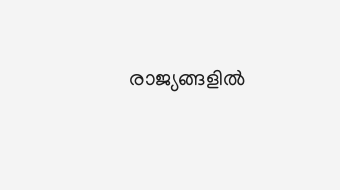രാജ്യങ്ങളിൽ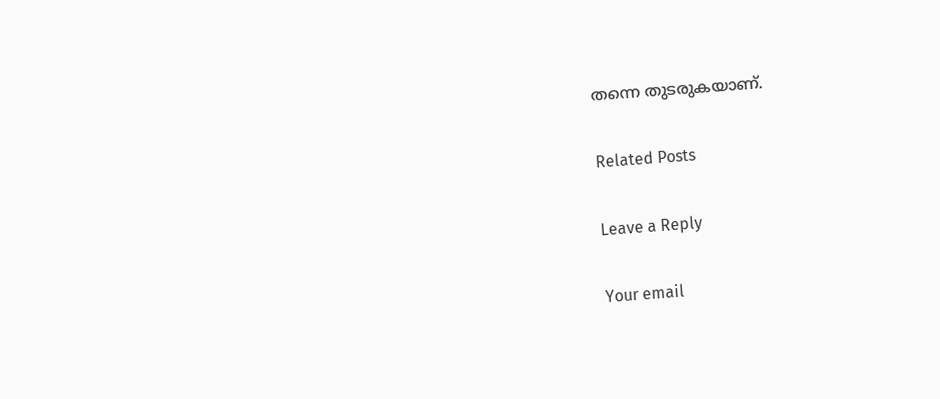തന്നെ തുടരുകയാണ്.

Related Posts

Leave a Reply

Your email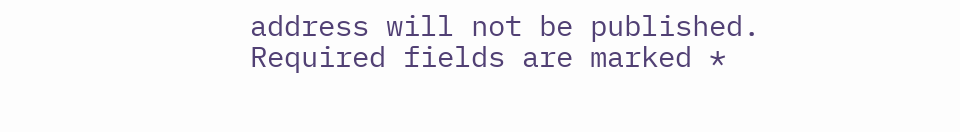address will not be published. Required fields are marked *